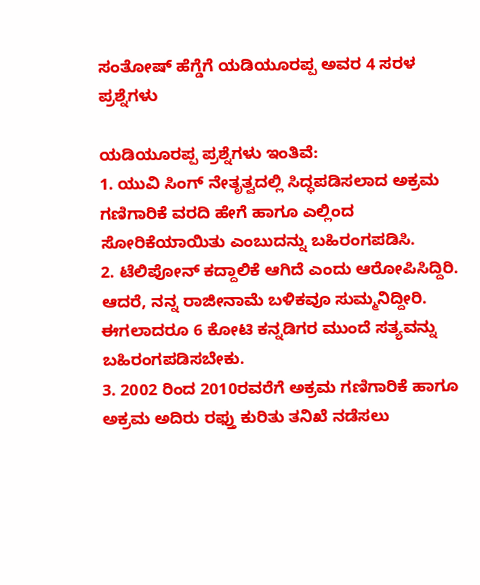ಸಂತೋಷ್ ಹೆಗ್ಡೆಗೆ ಯಡಿಯೂರಪ್ಪ ಅವರ 4 ಸರಳ ಪ್ರಶ್ನೆಗಳು

ಯಡಿಯೂರಪ್ಪ ಪ್ರಶ್ನೆಗಳು ಇಂತಿವೆ:
1. ಯುವಿ ಸಿಂಗ್ ನೇತೃತ್ವದಲ್ಲಿ ಸಿದ್ಧಪಡಿಸಲಾದ ಅಕ್ರಮ ಗಣಿಗಾರಿಕೆ ವರದಿ ಹೇಗೆ ಹಾಗೂ ಎಲ್ಲಿಂದ ಸೋರಿಕೆಯಾಯಿತು ಎಂಬುದನ್ನು ಬಹಿರಂಗಪಡಿಸಿ.
2. ಟೆಲಿಪೋನ್ ಕದ್ದಾಲಿಕೆ ಆಗಿದೆ ಎಂದು ಆರೋಪಿಸಿದ್ದಿರಿ. ಆದರೆ, ನನ್ನ ರಾಜೀನಾಮೆ ಬಳಿಕವೂ ಸುಮ್ಮನಿದ್ದೀರಿ. ಈಗಲಾದರೂ 6 ಕೋಟಿ ಕನ್ನಡಿಗರ ಮುಂದೆ ಸತ್ಯವನ್ನು ಬಹಿರಂಗಪಡಿಸಬೇಕು.
3. 2002 ರಿಂದ 2010ರವರೆಗೆ ಅಕ್ರಮ ಗಣಿಗಾರಿಕೆ ಹಾಗೂ ಅಕ್ರಮ ಅದಿರು ರಫ್ತು ಕುರಿತು ತನಿಖೆ ನಡೆಸಲು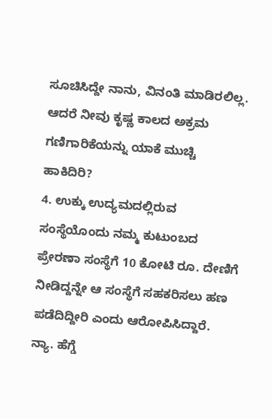ಸೂಚಿಸಿದ್ದೇ ನಾನು, ವಿನಂತಿ ಮಾಡಿರಲಿಲ್ಲ. ಆದರೆ ನೀವು ಕೃಷ್ಣ ಕಾಲದ ಅಕ್ರಮ ಗಣಿಗಾರಿಕೆಯನ್ನು ಯಾಕೆ ಮುಚ್ಚಿ ಹಾಕಿದಿರಿ?
4. ಉಕ್ಕು ಉದ್ಯಮದಲ್ಲಿರುವ ಸಂಸ್ಥೆಯೊಂದು ನಮ್ಮ ಕುಟುಂಬದ ಪ್ರೇರಣಾ ಸಂಸ್ಥೆಗೆ 10 ಕೋಟಿ ರೂ. ದೇಣಿಗೆ ನೀಡಿದ್ದನ್ನೇ ಆ ಸಂಸ್ಥೆಗೆ ಸಹಕರಿಸಲು ಹಣ ಪಡೆದಿದ್ದೀರಿ ಎಂದು ಆರೋಪಿಸಿದ್ದಾರೆ. ನ್ಯಾ. ಹೆಗ್ಡೆ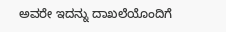ಅವರೇ ಇದನ್ನು ದಾಖಲೆಯೊಂದಿಗೆ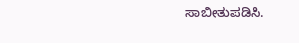ಸಾಬೀತುಪಡಿಸಿ.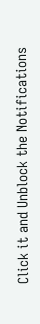Click it and Unblock the Notifications